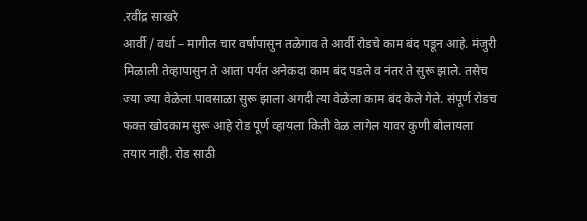.रवींद्र साखरे
आर्वी / वर्धा – मागील चार वर्षापासुन तळेगाव ते आर्वी रोडचे काम बंद पडून आहे. मंजुरी मिळाली तेव्हापासुन ते आता पर्यंत अनेकदा काम बंद पडले व नंतर ते सुरू झाले. तसेच ज्या ज्या वेळेला पावसाळा सुरू झाला अगदी त्या वेळेला काम बंद केले गेले. संपूर्ण रोडच फक्त खोदकाम सुरू आहे रोड पूर्ण व्हायला किती वेळ लागेल यावर कुणी बोलायला तयार नाही. रोड साठी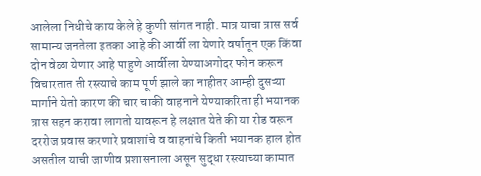आलेला निधीचे काय केले हे कुणी सांगत नाही. मात्र याचा त्रास सर्व सामान्य जनतेला इतका आहे की आर्वी ला येणारे वर्षातून एक किंवा दोन वेळा येणार आहे पाहुणे आर्वीला येण्याअगोदर फोन करून विचारतात ती रस्त्याचे काम पूर्ण झाले का नाहीतर आम्ही दुसऱ्या मार्गाने येतो कारण की चार चाकी वाहनाने येण्याकरिता ही भयानक त्रास सहन करावा लागतो यावरून हे लक्षात येते की या रोड वरून दररोज प्रवास करणारे प्रवाशांचे व वाहनांचे किती भयानक हाल होत असतील याची जाणीव प्रशासनाला असून सुद्धा रस्त्याच्या कामात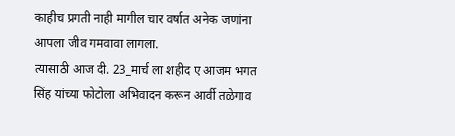काहीच प्रगती नाही मागील चार वर्षात अनेक जणांना आपला जीव गमवावा लागला.
त्यासाठी आज दी. 23_मार्च ला शहीद ए आजम भगत सिंह यांच्या फोटोला अभिवादन करून आर्वी तळेगाव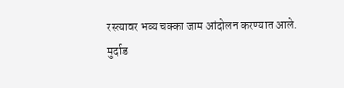रस्त्यावर भव्य चक्का जाम आंदोलन करण्यात आले.
मुर्दाड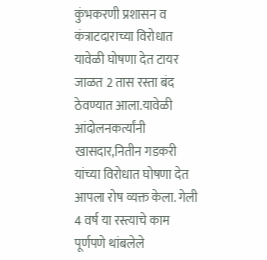कुंभकरणी प्रशासन व कंत्राटदाराच्या विरोधात यावेळी घोषणा देत टायर जाळत 2 तास रस्ता बंद ठेवण्यात आला.यावेळी आंदोलनकर्त्यांनी खासदार,नितीन गडकरी यांच्या विरोधात घोषणा देत आपला रोष व्यक्त केला. गेली 4 वर्ष या रस्त्याचे काम पूर्णपणे थांबलेले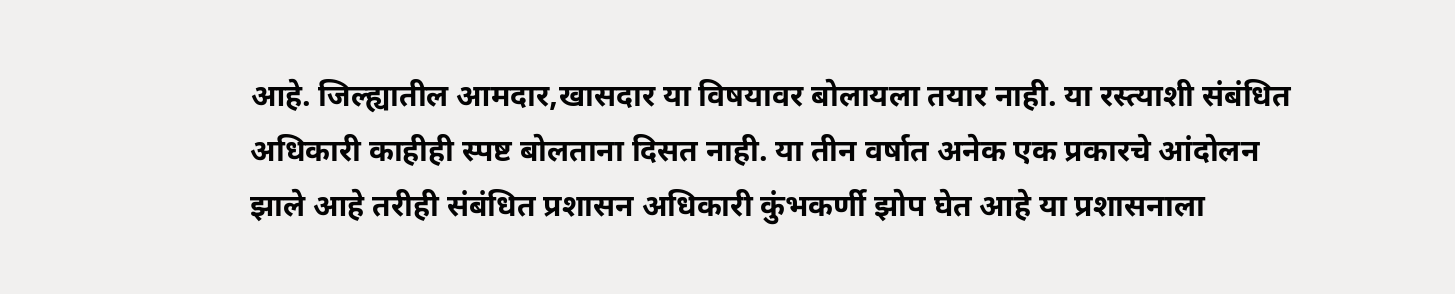आहे. जिल्ह्यातील आमदार,खासदार या विषयावर बोलायला तयार नाही. या रस्त्याशी संबंधित अधिकारी काहीही स्पष्ट बोलताना दिसत नाही. या तीन वर्षात अनेक एक प्रकारचे आंदोलन झाले आहे तरीही संबंधित प्रशासन अधिकारी कुंभकर्णी झोप घेत आहे या प्रशासनाला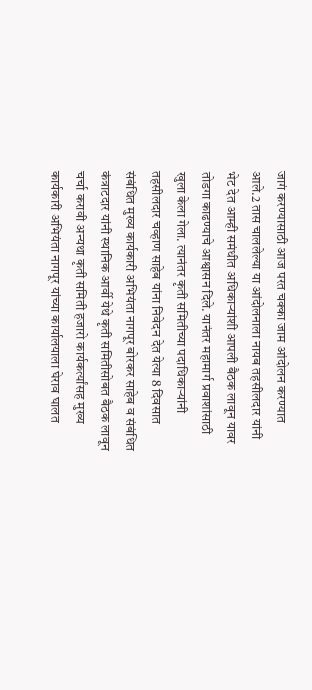जागं करण्यासाठी आज परत चक्का जाम आंदोलन करण्यात आले.2 तास चाललेल्या या आंदोलनाला नायब तहसीलदार यांनी भेट देत आम्ही समंधीत अधिकाऱ्यांशी आपली बैठक लावून यावर तोडगा काढण्याचे आश्वासन दिले. यानंतर महामार्ग प्रवाशांसाठी खुला केला गेला. त्यानंतर कृती समितीच्या पदाधिकाऱ्यांनी तहसीलदार चव्हाण साहेब यांना निवेदन देत येत्या 8 दिवसात संबंधित मुख्य कार्यकारी अभियंता नागपूर बोरकर साहेब व संबंधित कंत्राटदार यांनी स्थानिक आर्वी येथे कृती समितीसोबत बैठक लावून चर्चा करावी अन्यथा कृती समिती हजारो कार्यकर्त्यांसह मुख्य कार्यकारी अभियंता नागपूर यांच्या कार्यालयाला घेराव घालत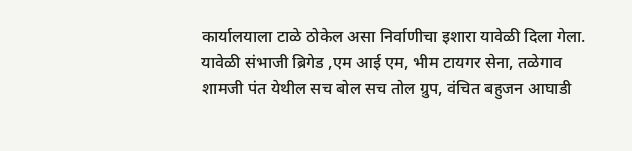कार्यालयाला टाळे ठोकेल असा निर्वाणीचा इशारा यावेळी दिला गेला.
यावेळी संभाजी ब्रिगेड ,एम आई एम, भीम टायगर सेना, तळेगाव शामजी पंत येथील सच बोल सच तोल ग्रुप, वंचित बहुजन आघाडी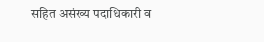सहित असंख्य पदाधिकारी व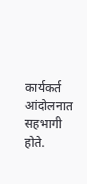कार्यकर्त आंदोलनात सहभागी होते.